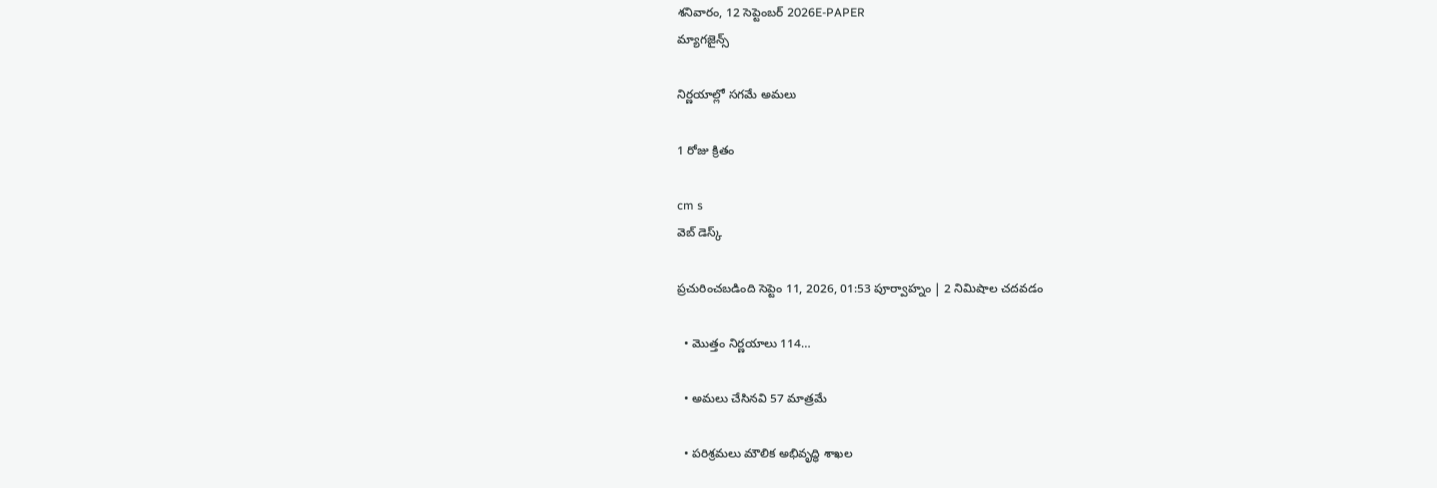శనివారం, 12 సెప్టెంబర్ 2026E-PAPER
మ్యాగజైన్స్

నిర్ణయాల్లో సగమే అమలు

1 రోజు క్రితం

cm s
వెబ్ డెస్క్

ప్రచురించబడింది సెప్టెం 11, 2026, 01:53 పూర్వాహ్నం | 2 నిమిషాల చదవడం

  • మొత్తం నిర్ణయాలు 114…

  • అమలు చేసినవి 57 మాత్రమే

  • పరిశ్రమలు మౌలిక అభివృద్ధి శాఖల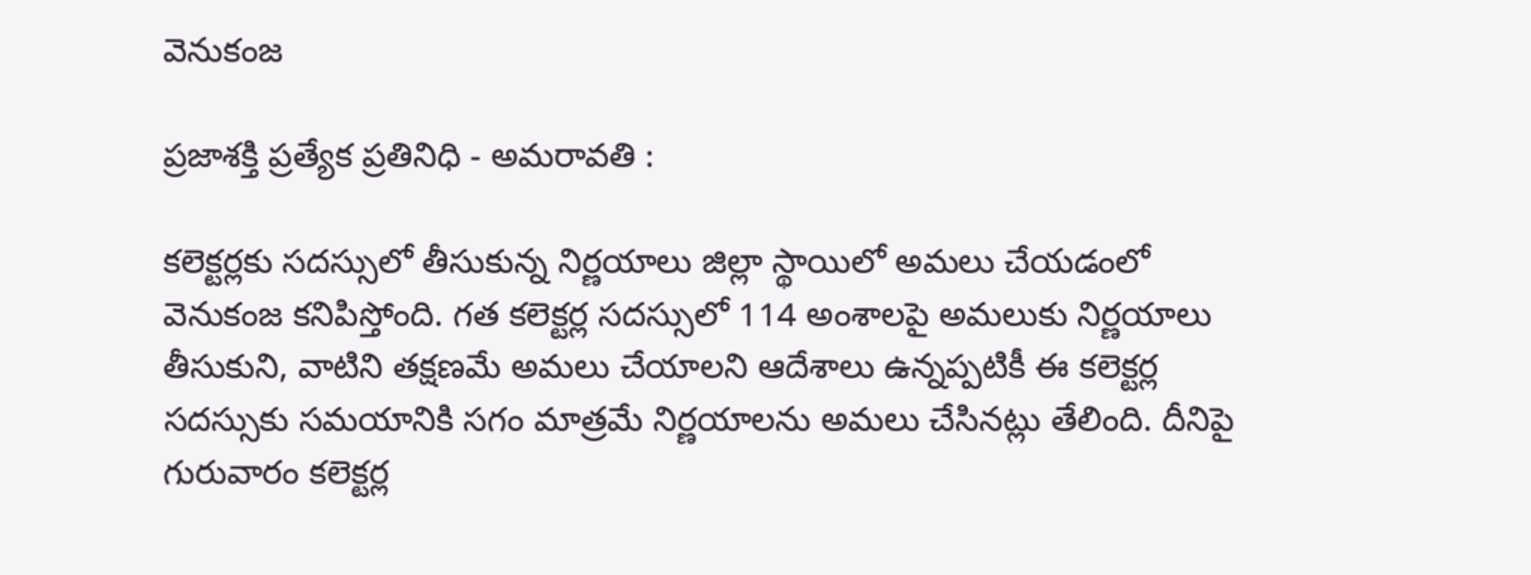వెనుకంజ

ప్రజాశక్తి ప్రత్యేక ప్రతినిధి - అమరావతి :

కలెక్టర్లకు సదస్సులో తీసుకున్న నిర్ణయాలు జిల్లా స్థాయిలో అమలు చేయడంలో వెనుకంజ కనిపిస్తోంది. గత కలెక్టర్ల సదస్సులో 114 అంశాలపై అమలుకు నిర్ణయాలు తీసుకుని, వాటిని తక్షణమే అమలు చేయాలని ఆదేశాలు ఉన్నప్పటికీ ఈ కలెక్టర్ల సదస్సుకు సమయానికి సగం మాత్రమే నిర్ణయాలను అమలు చేసినట్లు తేలింది. దీనిపై గురువారం కలెక్టర్ల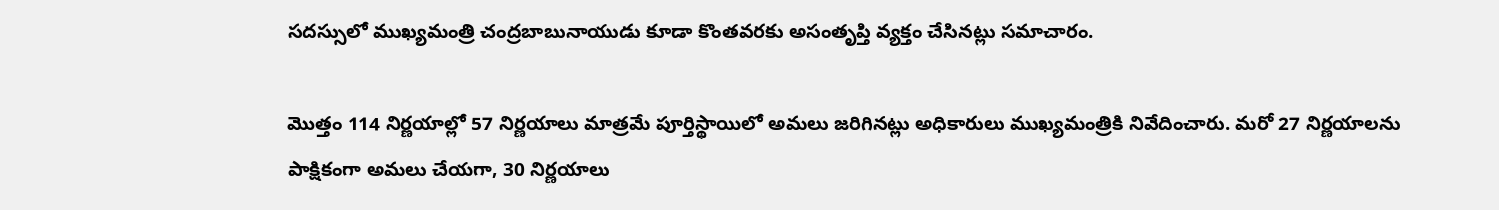సదస్సులో ముఖ్యమంత్రి చంద్రబాబునాయుడు కూడా కొంతవరకు అసంతృప్తి వ్యక్తం చేసినట్లు సమాచారం.

మొత్తం 114 నిర్ణయాల్లో 57 నిర్ణయాలు మాత్రమే పూర్తిస్థాయిలో అమలు జరిగినట్లు అధికారులు ముఖ్యమంత్రికి నివేదించారు. మరో 27 నిర్ణయాలను పాక్షికంగా అమలు చేయగా, 30 నిర్ణయాలు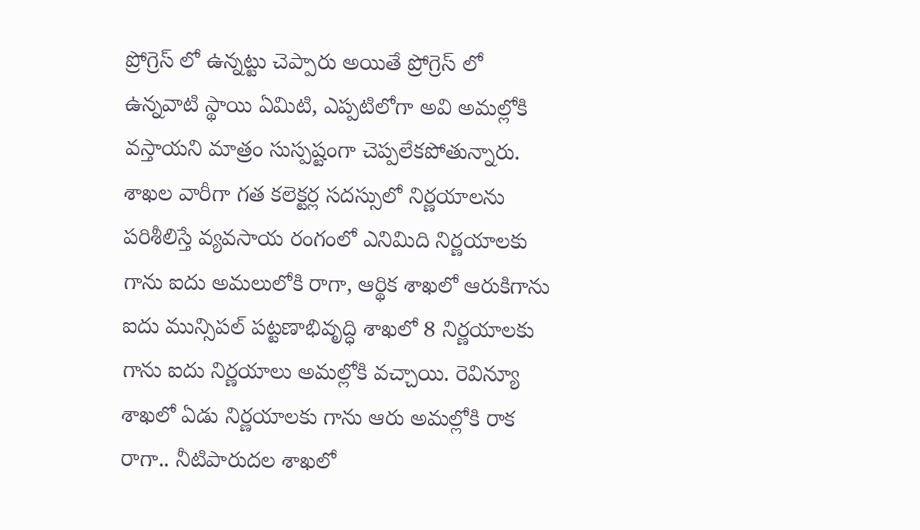ప్రోగ్రెస్ లో ఉన్నట్టు చెప్పారు అయితే ప్రోగ్రెస్ లో ఉన్నవాటి స్థాయి ఏమిటి, ఎప్పటిలోగా అవి అమల్లోకి వస్తాయని మాత్రం సుస్పష్టంగా చెప్పలేకపోతున్నారు. శాఖల వారీగా గత కలెక్టర్ల సదస్సులో నిర్ణయాలను పరిశీలిస్తే వ్యవసాయ రంగంలో ఎనిమిది నిర్ణయాలకు గాను ఐదు అమలులోకి రాగా, ఆర్థిక శాఖలో ఆరుకిగాను ఐదు మున్సిపల్ పట్టణాభివృద్ధి శాఖలో 8 నిర్ణయాలకు గాను ఐదు నిర్ణయాలు అమల్లోకి వచ్చాయి. రెవిన్యూ శాఖలో ఏడు నిర్ణయాలకు గాను ఆరు అమల్లోకి రాక రాగా.. నీటిపారుదల శాఖలో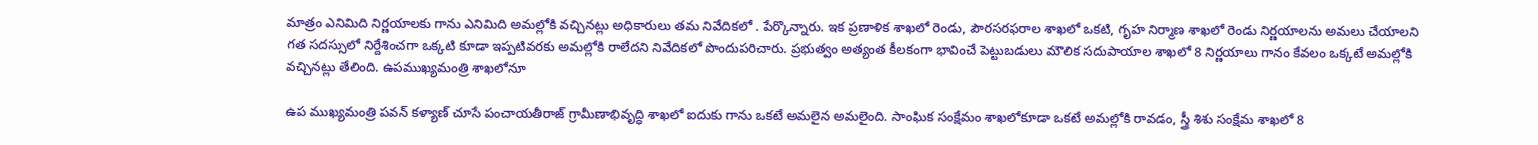మాత్రం ఎనిమిది నిర్ణయాలకు గాను ఎనిమిది అమల్లోకి వచ్చినట్లు అధికారులు తమ నివేదికలో . పేర్కొన్నారు. ఇక ప్రణాళిక శాఖలో రెండు, పౌరసరఫరాల శాఖలో ఒకటి, గృహ నిర్మాణ శాఖలో రెండు నిర్ణయాలను అమలు చేయాలని గత సదస్సులో నిర్దేశించగా ఒక్కటి కూడా ఇప్పటివరకు అమల్లోకి రాలేదని నివేదికలో పొందుపరిచారు. ప్రభుత్వం అత్యంత కీలకంగా భావించే పెట్టుబడులు మౌలిక సదుపాయాల శాఖలో 8 నిర్ణయాలు గానం కేవలం ఒక్కటే అమల్లోకి వచ్చినట్లు తేలింది. ఉపముఖ్యమంత్రి శాఖలోనూ

ఉప ముఖ్యమంత్రి పవన్ కళ్యాణ్ చూసే పంచాయతీరాజ్ గ్రామీణాభివృద్ధి శాఖలో ఐదుకు గాను ఒకటే అమలైన అమలైంది. సాంఘిక సంక్షేమం శాఖలోకూడా ఒకటే అమల్లోకి రావడం, స్త్రీ శిశు సంక్షేమ శాఖలో 8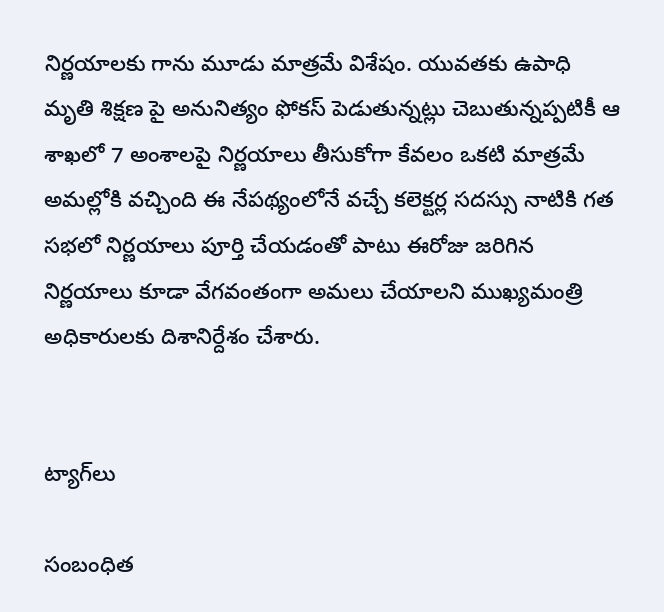నిర్ణయాలకు గాను మూడు మాత్రమే విశేషం. యువతకు ఉపాధి మృతి శిక్షణ పై అనునిత్యం ఫోకస్ పెడుతున్నట్లు చెబుతున్నప్పటికీ ఆ శాఖలో 7 అంశాలపై నిర్ణయాలు తీసుకోగా కేవలం ఒకటి మాత్రమే అమల్లోకి వచ్చింది ఈ నేపథ్యంలోనే వచ్చే కలెక్టర్ల సదస్సు నాటికి గత సభలో నిర్ణయాలు పూర్తి చేయడంతో పాటు ఈరోజు జరిగిన నిర్ణయాలు కూడా వేగవంతంగా అమలు చేయాలని ముఖ్యమంత్రి అధికారులకు దిశానిర్దేశం చేశారు.


ట్యాగ్‌లు

సంబంధిత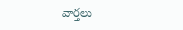వార్తలు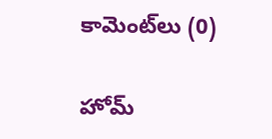కామెంట్‌లు (0)

హోమ్